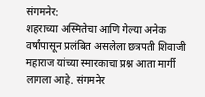संगमनेर:
शहराच्या अस्मितेचा आणि गेल्या अनेक वर्षांपासून प्रलंबित असलेला छत्रपती शिवाजी महाराज यांच्या स्मारकाचा प्रश्न आता मार्गी लागला आहे. संगमनेर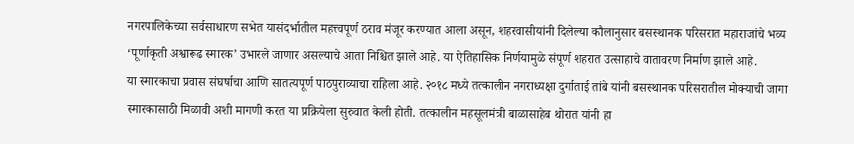नगरपालिकेच्या सर्वसाधारण सभेत यासंदर्भातील महत्त्वपूर्ण ठराव मंजूर करण्यात आला असून, शहरवासीयांनी दिलेल्या कौलानुसार बसस्थानक परिसरात महाराजांचे भव्य ‘पूर्णाकृती अश्वारूढ स्मारक’ उभारले जाणार असल्याचे आता निश्चित झाले आहे. या ऐतिहासिक निर्णयामुळे संपूर्ण शहरात उत्साहाचे वातावरण निर्माण झाले आहे.
या स्मारकाचा प्रवास संघर्षाचा आणि सातत्यपूर्ण पाठपुराव्याचा राहिला आहे. २०१८ मध्ये तत्कालीन नगराध्यक्षा दुर्गाताई तांबे यांनी बसस्थानक परिसरातील मोक्याची जागा स्मारकासाठी मिळावी अशी मागणी करत या प्रक्रियेला सुरुवात केली होती. तत्कालीन महसूलमंत्री बाळासाहेब थोरात यांनी हा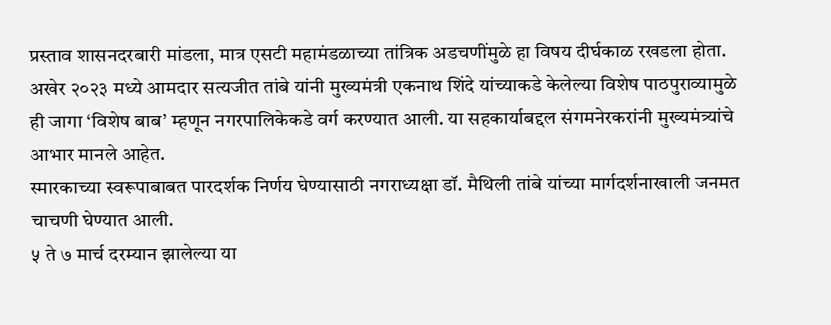प्रस्ताव शासनदरबारी मांडला, मात्र एसटी महामंडळाच्या तांत्रिक अडचणींमुळे हा विषय दीर्घकाळ रखडला होता. अखेर २०२३ मध्ये आमदार सत्यजीत तांबे यांनी मुख्यमंत्री एकनाथ शिंदे यांच्याकडे केलेल्या विशेष पाठपुराव्यामुळे ही जागा ‘विशेष बाब’ म्हणून नगरपालिकेकडे वर्ग करण्यात आली. या सहकार्याबद्दल संगमनेरकरांनी मुख्यमंत्र्यांचे आभार मानले आहेत.
स्मारकाच्या स्वरूपाबाबत पारदर्शक निर्णय घेण्यासाठी नगराध्यक्षा डॉ. मैथिली तांबे यांच्या मार्गदर्शनाखाली जनमत चाचणी घेण्यात आली.
५ ते ७ मार्च दरम्यान झालेल्या या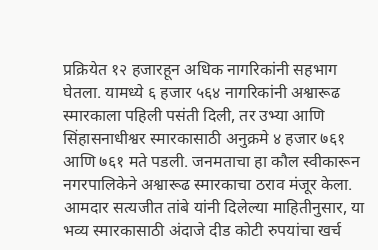प्रक्रियेत १२ हजारहून अधिक नागरिकांनी सहभाग घेतला. यामध्ये ६ हजार ५६४ नागरिकांनी अश्वारूढ स्मारकाला पहिली पसंती दिली, तर उभ्या आणि सिंहासनाधीश्वर स्मारकासाठी अनुक्रमे ४ हजार ७६१ आणि ७६१ मते पडली. जनमताचा हा कौल स्वीकारून नगरपालिकेने अश्वारूढ स्मारकाचा ठराव मंजूर केला.
आमदार सत्यजीत तांबे यांनी दिलेल्या माहितीनुसार, या भव्य स्मारकासाठी अंदाजे दीड कोटी रुपयांचा खर्च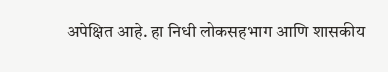अपेक्षित आहे. हा निधी लोकसहभाग आणि शासकीय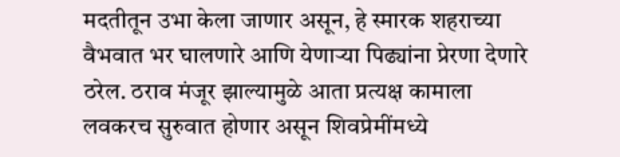मदतीतून उभा केला जाणार असून, हे स्मारक शहराच्या वैभवात भर घालणारे आणि येणाऱ्या पिढ्यांना प्रेरणा देणारे ठरेल. ठराव मंजूर झाल्यामुळे आता प्रत्यक्ष कामाला लवकरच सुरुवात होणार असून शिवप्रेमींमध्ये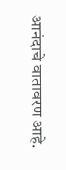आनंदाचे वातावरण आहे.